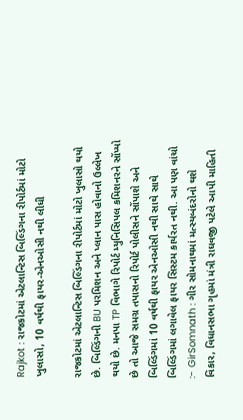Rajkot : રાજકોટમાં એટલાન્ટિસ બિલ્ડિંગના રીપોર્ટમાં મોટો ખુલાસો, 10 વર્ષથી ફાયર-એનઓસી નથી લીધી

રાજકોટમાં એટલાન્ટિસ બિલ્ડિંગના રીપોર્ટમાં મોટો ખુલાસો થયો છે. બિલ્ડિંગની BU પરમિશન અને પ્લાન પાસ હોવાનો ઉલ્લેખ થયો છે. મનપા TP વિભાગે રિપોર્ટ મ્યુનિસિપલ કમિશનરને સોંપ્યો છે તો આજે સમગ્ર તપાસનો રિપોર્ટ પોલીસને સોંપાશે અને બિલ્ડિંગમાં 10 વર્ષથી ફાયર એનઓસી નથી સાથે સાથે બિલ્ડિંગમાં લગાવેલ ફાયર સિસ્ટમ કાર્યરત નથી. આ પણ વાંચો :- GirSomnath : ગીર સોમનાથમાં મત્સ્યબંદરોનો થશે વિકાર, વિધાનસભા ગૃહમાં મંત્રી રાઘવજી પટેલે આપી માહિતી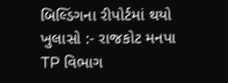બિલ્ડિંગના રીપોર્ટમાં થયો ખુલાસો :- રાજકોટ મનપા TP વિભાગ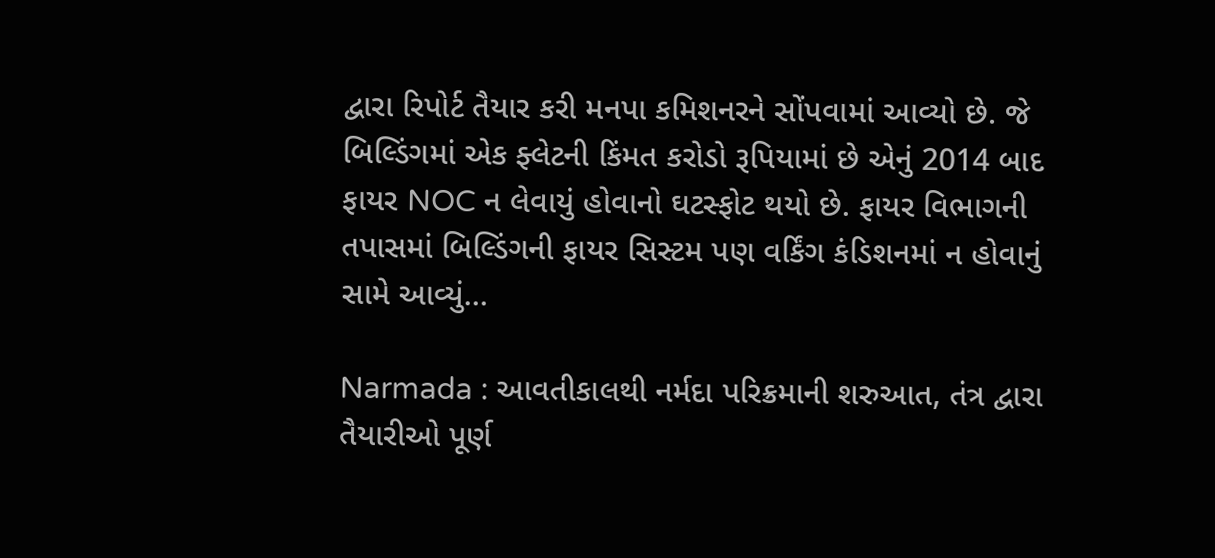દ્વારા રિપોર્ટ તૈયાર કરી મનપા કમિશનરને સોંપવામાં આવ્યો છે. જે બિલ્ડિંગમાં એક ફ્લેટની કિંમત કરોડો રૂપિયામાં છે એનું 2014 બાદ ફાયર NOC ન લેવાયું હોવાનો ઘટસ્ફોટ થયો છે. ફાયર વિભાગની તપાસમાં બિલ્ડિંગની ફાયર સિસ્ટમ પણ વર્કિંગ કંડિશનમાં ન હોવાનું સામે આવ્યું…

Narmada : આવતીકાલથી નર્મદા પરિક્રમાની શરુઆત, તંત્ર દ્વારા તૈયારીઓ પૂર્ણ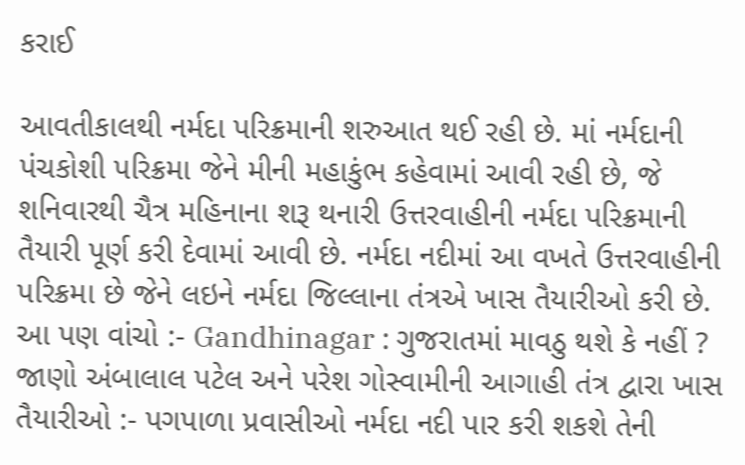કરાઈ

આવતીકાલથી નર્મદા પરિક્રમાની શરુઆત થઈ રહી છે. માં નર્મદાની પંચકોશી પરિક્રમા જેને મીની મહાકુંભ કહેવામાં આવી રહી છે, જે શનિવારથી ચૈત્ર મહિનાના શરૂ થનારી ઉત્તરવાહીની નર્મદા પરિક્રમાની તૈયારી પૂર્ણ કરી દેવામાં આવી છે. નર્મદા નદીમાં આ વખતે ઉત્તરવાહીની પરિક્રમા છે જેને લઇને નર્મદા જિલ્લાના તંત્રએ ખાસ તૈયારીઓ કરી છે. આ પણ વાંચો :- Gandhinagar : ગુજરાતમાં માવઠુ થશે કે નહીં ? જાણો અંબાલાલ પટેલ અને પરેશ ગોસ્વામીની આગાહી તંત્ર દ્વારા ખાસ તૈયારીઓ :- પગપાળા પ્રવાસીઓ નર્મદા નદી પાર કરી શકશે તેની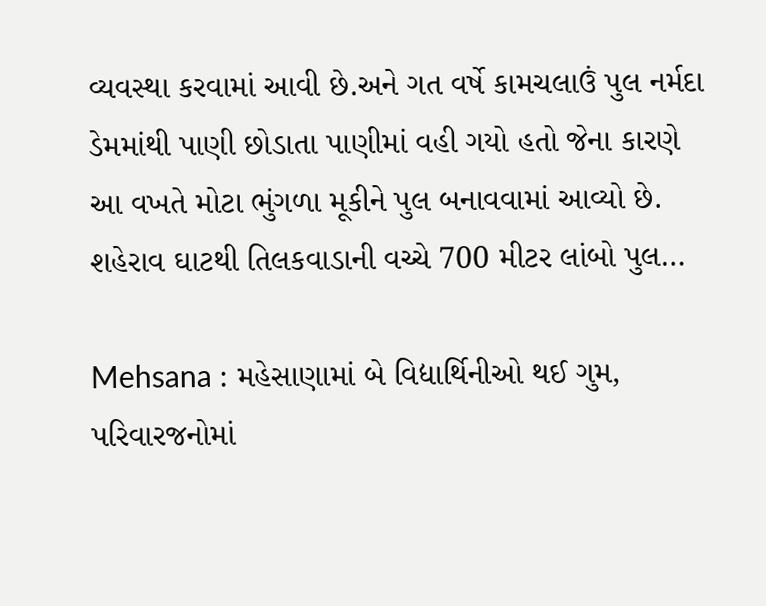વ્યવસ્થા કરવામાં આવી છે.અને ગત વર્ષે કામચલાઉં પુલ નર્મદા ડેમમાંથી પાણી છોડાતા પાણીમાં વહી ગયો હતો જેના કારણે આ વખતે મોટા ભુંગળા મૂકીને પુલ બનાવવામાં આવ્યો છે. શહેરાવ ઘાટથી તિલકવાડાની વચ્ચે 700 મીટર લાંબો પુલ…

Mehsana : મહેસાણામાં બે વિદ્યાર્થિનીઓ થઈ ગુમ, પરિવારજનોમાં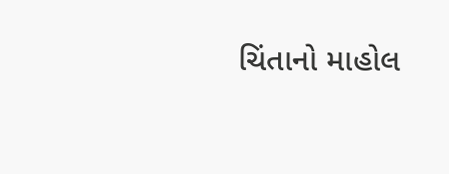ચિંતાનો માહોલ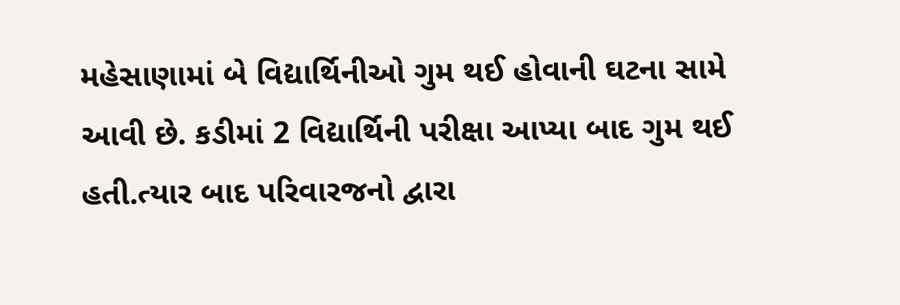મહેસાણામાં બે વિદ્યાર્થિનીઓ ગુમ થઈ હોવાની ઘટના સામે આવી છે. કડીમાં 2 વિદ્યાર્થિની પરીક્ષા આપ્યા બાદ ગુમ થઈ હતી.ત્યાર બાદ પરિવારજનો દ્વારા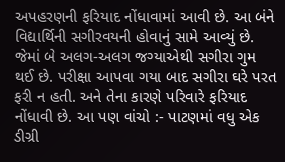અપહરણની ફરિયાદ નોંધાવામાં આવી છે. આ બંને વિદ્યાર્થિની સગીરવયની હોવાનું સામે આવ્યું છે. જેમાં બે અલગ-અલગ જગ્યાએથી સગીરા ગુમ થઈ છે. પરીક્ષા આપવા ગયા બાદ સગીરા ઘરે પરત ફરી ન હતી. અને તેના કારણે પરિવારે ફરિયાદ નોંધાવી છે. આ પણ વાંચો :- પાટણમાં વધુ એક ડીગ્રી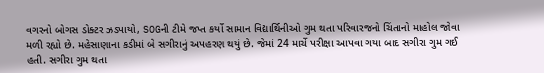વગરનો બોગસ ડોક્ટર ઝડપાયો, SOGની ટીમે જપ્ત કર્યો સામાન વિદ્યાર્થિનીઓ ગુમ થતા પરિવારજનો ચિંતાનો માહોલ જોવા મળી રહ્યો છે. મહેસાણાના કડીમાં બે સગીરાનું અપહરણ થયું છે. જેમાં 24 માર્ચે પરીક્ષા આપવા ગયા બાદ સગીરા ગુમ ગઈ હતી. સગીરા ગુમ થતા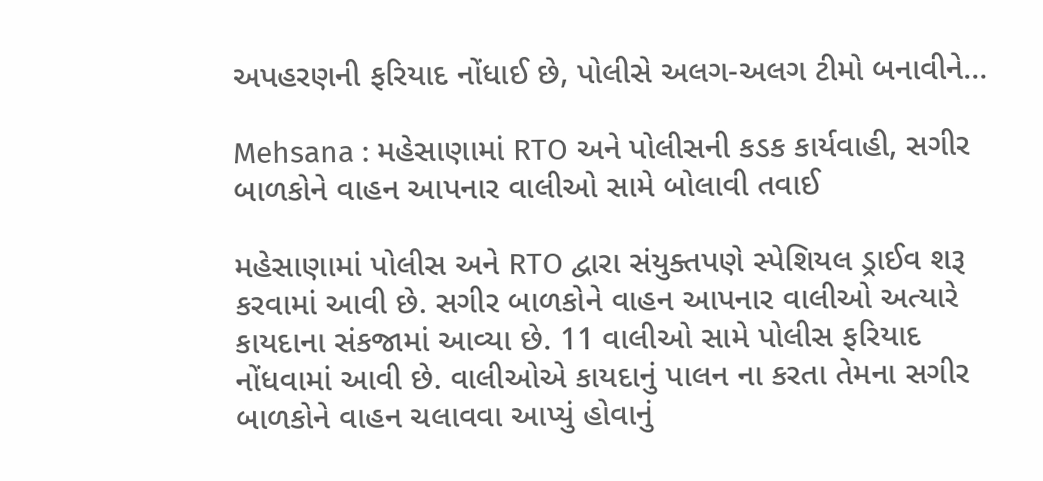અપહરણની ફરિયાદ નોંધાઈ છે, પોલીસે અલગ-અલગ ટીમો બનાવીને…

Mehsana : મહેસાણામાં RTO અને પોલીસની કડક કાર્યવાહી, સગીર બાળકોને વાહન આપનાર વાલીઓ સામે બોલાવી તવાઈ

મહેસાણામાં પોલીસ અને RTO દ્વારા સંયુક્તપણે સ્પેશિયલ ડ્રાઈવ શરૂ કરવામાં આવી છે. સગીર બાળકોને વાહન આપનાર વાલીઓ અત્યારે કાયદાના સંકજામાં આવ્યા છે. 11 વાલીઓ સામે પોલીસ ફરિયાદ નોંધવામાં આવી છે. વાલીઓએ કાયદાનું પાલન ના કરતા તેમના સગીર બાળકોને વાહન ચલાવવા આપ્યું હોવાનું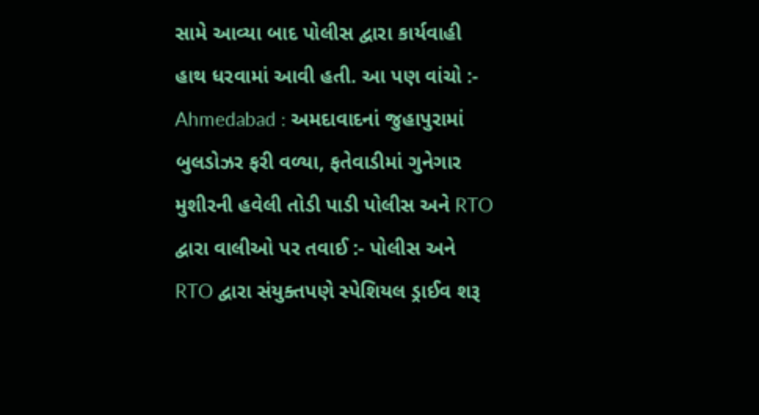સામે આવ્યા બાદ પોલીસ દ્વારા કાર્યવાહી હાથ ધરવામાં આવી હતી. આ પણ વાંચો :- Ahmedabad : અમદાવાદનાં જુહાપુરામાં બુલડોઝર ફરી વળ્યા, ફતેવાડીમાં ગુનેગાર મુશીરની હવેલી તોડી પાડી પોલીસ અને RTO દ્વારા વાલીઓ પર તવાઈ :- પોલીસ અને RTO દ્વારા સંયુક્તપણે સ્પેશિયલ ડ્રાઈવ શરૂ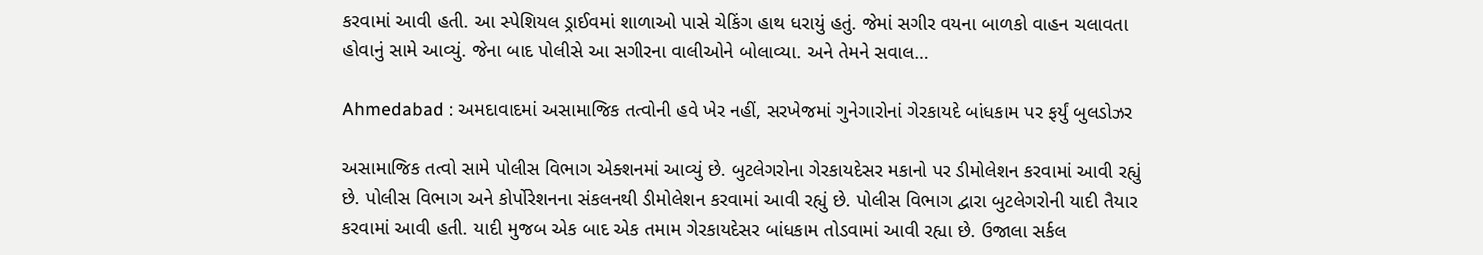કરવામાં આવી હતી. આ સ્પેશિયલ ડ્રાઈવમાં શાળાઓ પાસે ચેકિંગ હાથ ધરાયું હતું. જેમાં સગીર વયના બાળકો વાહન ચલાવતા હોવાનું સામે આવ્યું. જેના બાદ પોલીસે આ સગીરના વાલીઓને બોલાવ્યા. અને તેમને સવાલ…

Ahmedabad : અમદાવાદમાં અસામાજિક તત્વોની હવે ખેર નહીં, સરખેજમાં ગુનેગારોનાં ગેરકાયદે બાંધકામ પર ફર્યું બુલડોઝર

અસામાજિક તત્વો સામે પોલીસ વિભાગ એક્શનમાં આવ્યું છે. બુટલેગરોના ગેરકાયદેસર મકાનો પર ડીમોલેશન કરવામાં આવી રહ્યું છે. પોલીસ વિભાગ અને કોર્પોરેશનના સંકલનથી ડીમોલેશન કરવામાં આવી રહ્યું છે. પોલીસ વિભાગ દ્વારા બુટલેગરોની યાદી તૈયાર કરવામાં આવી હતી. યાદી મુજબ એક બાદ એક તમામ ગેરકાયદેસર બાંધકામ તોડવામાં આવી રહ્યા છે. ઉજાલા સર્કલ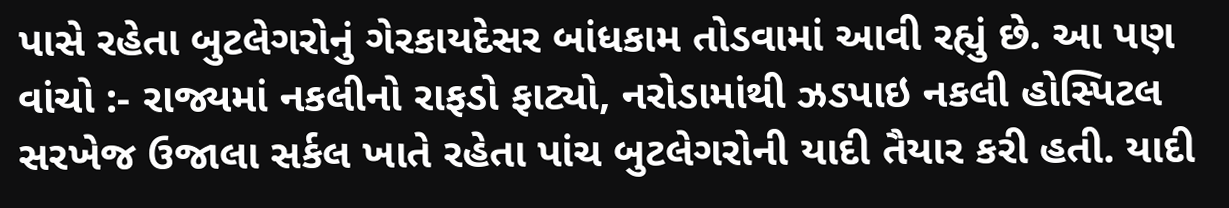પાસે રહેતા બુટલેગરોનું ગેરકાયદેસર બાંધકામ તોડવામાં આવી રહ્યું છે. આ પણ વાંચો :- રાજ્યમાં નકલીનો રાફડો ફાટ્યો, નરોડામાંથી ઝડપાઇ નકલી હોસ્પિટલ સરખેજ ઉજાલા સર્કલ ખાતે રહેતા પાંચ બુટલેગરોની યાદી તૈયાર કરી હતી. યાદી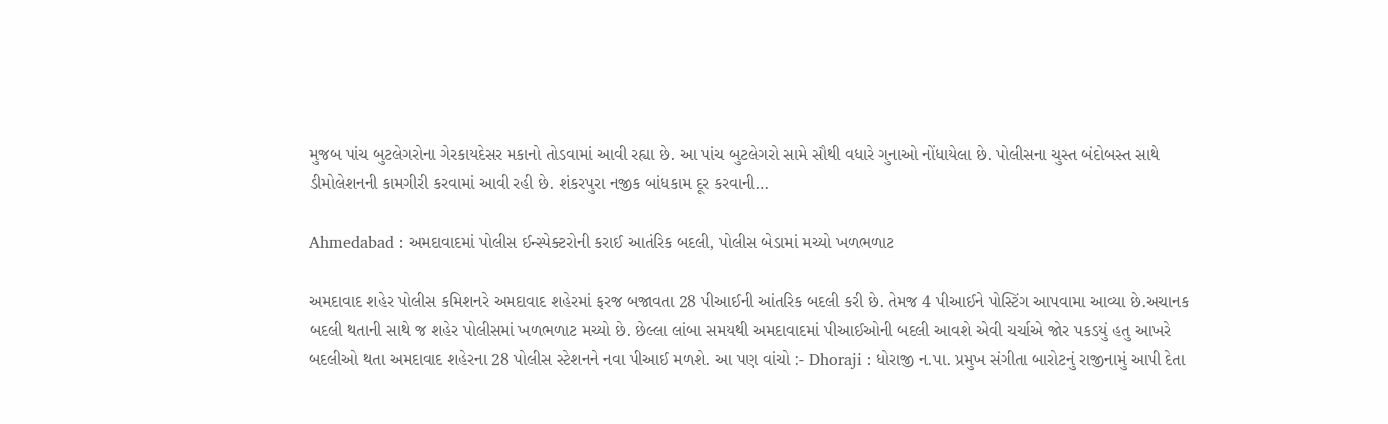મુજબ પાંચ બુટલેગરોના ગેરકાયદેસર મકાનો તોડવામાં આવી રહ્યા છે. આ પાંચ બુટલેગરો સામે સૌથી વધારે ગુનાઓ નોંધાયેલા છે. પોલીસના ચુસ્ત બંદોબસ્ત સાથે ડીમોલેશનની કામગીરી કરવામાં આવી રહી છે. શંકરપુરા નજીક બાંધકામ દૂર કરવાની…

Ahmedabad : અમદાવાદમાં પોલીસ ઈન્સ્પેક્ટરોની કરાઈ આતંરિક બદલી, પોલીસ બેડામાં મચ્યો ખળભળાટ

અમદાવાદ શહેર પોલીસ કમિશનરે અમદાવાદ શહેરમાં ફરજ બજાવતા 28 પીઆઈની આંતરિક બદલી કરી છે. તેમજ 4 પીઆઈને પોસ્ટિંગ આપવામા આવ્યા છે.અચાનક બદલી થતાની સાથે જ શહેર પોલીસમાં ખળભળાટ મચ્યો છે. છેલ્લા લાંબા સમયથી અમદાવાદમાં પીઆઈઓની બદલી આવશે એવી ચર્ચાએ જોર પકડયું હતુ આખરે બદલીઓ થતા અમદાવાદ શહેરના 28 પોલીસ સ્ટેશનને નવા પીઆઈ મળશે. આ પણ વાંચો :- Dhoraji : ધોરાજી ન.પા. પ્રમુખ સંગીતા બારોટનું રાજીનામું આપી દેતા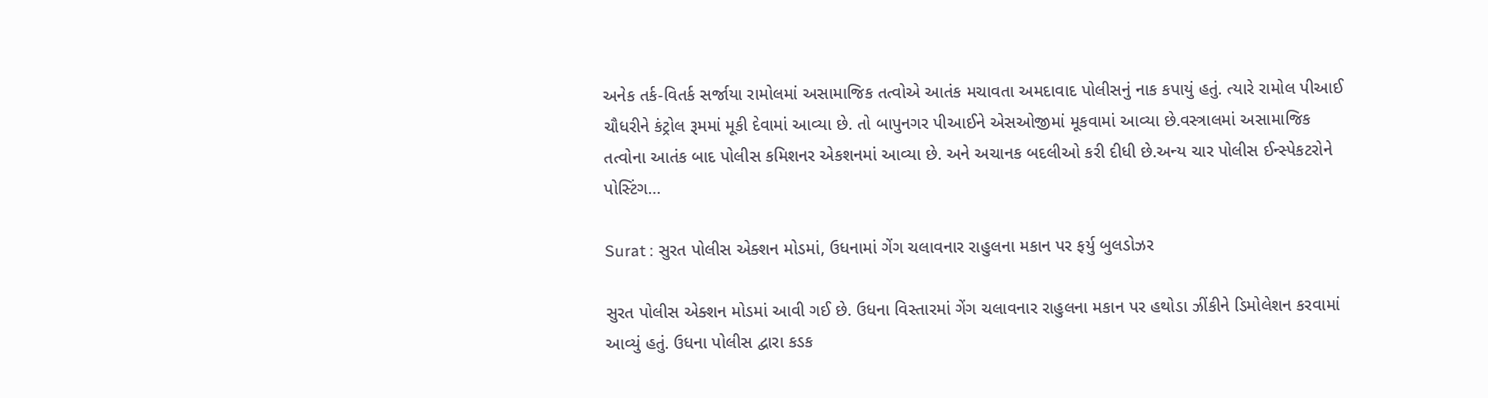અનેક તર્ક-વિતર્ક સર્જાયા રામોલમાં અસામાજિક તત્વોએ આતંક મચાવતા અમદાવાદ પોલીસનું નાક કપાયું હતું. ત્યારે રામોલ પીઆઈ ચૌધરીને કંટ્રોલ રૂમમાં મૂકી દેવામાં આવ્યા છે. તો બાપુનગર પીઆઈને એસઓજીમાં મૂકવામાં આવ્યા છે.વસ્ત્રાલમાં અસામાજિક તત્વોના આતંક બાદ પોલીસ કમિશનર એકશનમાં આવ્યા છે. અને અચાનક બદલીઓ કરી દીધી છે.અન્ય ચાર પોલીસ ઈન્સ્પેકટરોને પોસ્ટિંગ…

Surat : સુરત પોલીસ એક્શન મોડમાં, ઉધનામાં ગેંગ ચલાવનાર રાહુલના મકાન પર ફર્યુ બુલડોઝર

સુરત પોલીસ એક્શન મોડમાં આવી ગઈ છે. ઉધના વિસ્તારમાં ગેંગ ચલાવનાર રાહુલના મકાન પર હથોડા ઝીંકીને ડિમોલેશન કરવામાં આવ્યું હતું. ઉધના પોલીસ દ્વારા કડક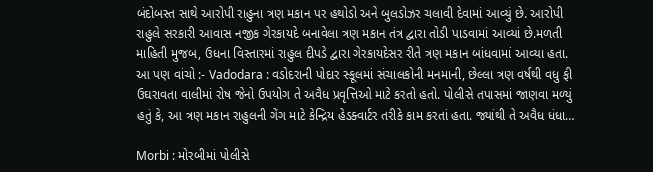બંદોબસ્ત સાથે આરોપી રાહુના ત્રણ મકાન પર હથોડો અને બુલડોઝર ચલાવી દેવામાં આવ્યું છે. આરોપી રાહુલે સરકારી આવાસ નજીક ગેરકાયદે બનાવેલા ત્રણ મકાન તંત્ર દ્વારા તોડી પાડવામાં આવ્યાં છે.મળતી માહિતી મુજબ, ઉધના વિસ્તારમાં રાહુલ દીપડે દ્વારા ગેરકાયદેસર રીતે ત્રણ મકાન બાંધવામાં આવ્યા હતા. આ પણ વાંચો :- Vadodara : વડોદરાની પોદાર સ્કૂલમાં સંચાલકોની મનમાની, છેલ્લા ત્રણ વર્ષથી વધુ ફી ઉઘરાવતા વાલીમાં રોષ જેનો ઉપયોગ તે અવૈધ પ્રવૃત્તિઓ માટે કરતો હતો. પોલીસે તપાસમાં જાણવા મળ્યું હતું કે, આ ત્રણ મકાન રાહુલની ગેંગ માટે કેન્દ્રિય હેડક્વાર્ટર તરીકે કામ કરતાં હતા. જ્યાંથી તે અવૈધ ધંધા…

Morbi : મોરબીમાં પોલીસે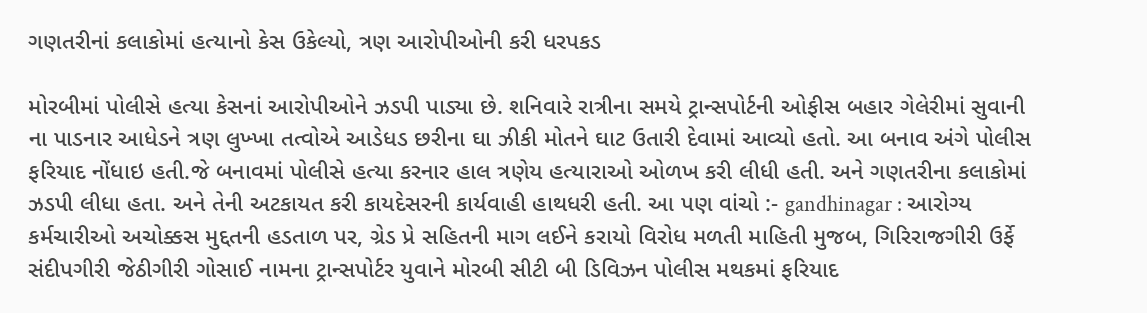ગણતરીનાં કલાકોમાં હત્યાનો કેસ ઉકેલ્યો, ત્રણ આરોપીઓની કરી ધરપકડ

મોરબીમાં પોલીસે હત્યા કેસનાં આરોપીઓને ઝડપી પાડ્યા છે. શનિવારે રાત્રીના સમયે ટ્રાન્સપોર્ટની ઓફીસ બહાર ગેલેરીમાં સુવાની ના પાડનાર આધેડને ત્રણ લુખ્ખા તત્વોએ આડેધડ છરીના ઘા ઝીકી મોતને ઘાટ ઉતારી દેવામાં આવ્યો હતો. આ બનાવ અંગે પોલીસ ફરિયાદ નોંધાઇ હતી.જે બનાવમાં પોલીસે હત્યા કરનાર હાલ ત્રણેય હત્યારાઓ ઓળખ કરી લીધી હતી. અને ગણતરીના કલાકોમાં ઝડપી લીધા હતા. અને તેની અટકાયત કરી કાયદેસરની કાર્યવાહી હાથધરી હતી. આ પણ વાંચો :- gandhinagar : આરોગ્ય કર્મચારીઓ અચોક્કસ મુદ્દતની હડતાળ પર, ગ્રેડ પ્રે સહિતની માગ લઈને કરાયો વિરોધ મળતી માહિતી મુજબ, ગિરિરાજગીરી ઉર્ફે સંદીપગીરી જેઠીગીરી ગોસાઈ નામના ટ્રાન્સપોર્ટર યુવાને મોરબી સીટી બી ડિવિઝન પોલીસ મથકમાં ફરિયાદ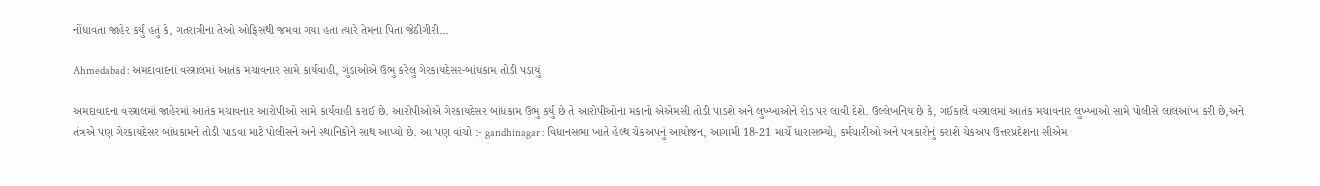નોંધાવતા જાહેર કર્યું હતું કે, ગતરાત્રીના તેઓ ઓફિસથી જમવા ગયા હતા ત્યારે તેમના પિતા જેઠીગીરી…

Ahmedabad : અમદાવાદનાં વસ્ત્રાલમાં આતંક મચાવનાર સામે કાર્યવાહી, ગુંડાઓએ ઉભુ કરેલુ ગેરકાયદેસર-બાંધકામ તોડી પડાયું

અમદાવાદના વસ્ત્રાલમાં જાહેરમાં આતંક મચાવનાર આરોપીઓ સામે કાર્યવાહી કરાઈ છે. આરોપીઓએ ગેરકાયદેસર બાંધકામ ઉભુ કર્યુ છે તે આરોપીઓના મકાનો એએમસી તોડી પાડશે અને લુખ્ખાઓને રોડ પર લાવી દેશે. ઉલ્લેખનિય છે કે, ગઈકાલે વસ્ત્રાલમાં આતંક મચાવનાર લુખ્ખાઓ સામે પોલીસે લાલઆંખ કરી છે,અને તંત્રએ પણ ગેરકાયદેસર બાંધકામને તોડી પાડવા માટે પોલીસને અને સ્થાનિકોને સાથ આપ્યો છે. આ પણ વાંચો :- gandhinagar : વિધાનસભા ખાતે હેલ્થ ચેકઅપનું આયોજન, આગામી 18-21 માર્ચે ધારાસભ્યો, કર્મચારીઓ અને પત્રકારોનું કરાશે ચેકઅપ ઉત્તરપ્રદેશના સીએમ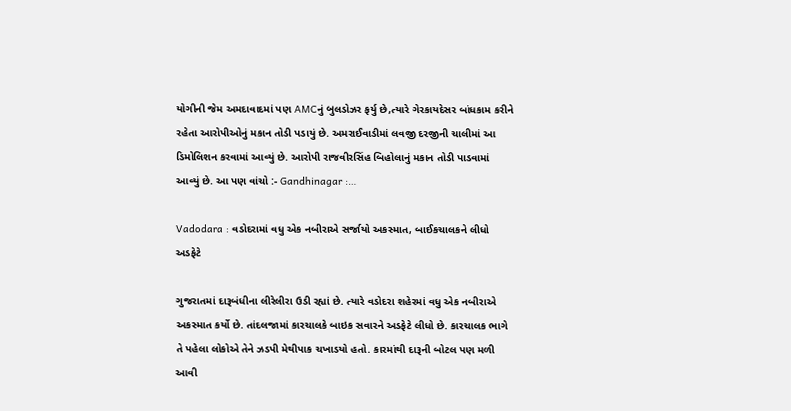યોગીની જેમ અમદાવાદમાં પણ AMCનું બુલડોઝર ફર્યુ છે,ત્યારે ગેરકાયદેસર બાંધકામ કરીને રહેતા આરોપીઓનું મકાન તોડી પડાયું છે. અમરાઈવાડીમાં લવજી દરજીની ચાલીમાં આ ડિમોલિશન કરવામાં આવ્યું છે. આરોપી રાજવીરસિંહ બિહોલાનું મકાન તોડી પાડવામાં આવ્યું છે. આ પણ વાંચો :- Gandhinagar :…

Vadodara : વડોદરામાં વધુ એક નબીરાએ સર્જાયો અકસ્માત, બાઈકચાલકને લીધો અડફેટે

ગુજરાતમાં દારૂબંધીના લીરેલીરા ઉડી રહ્યાં છે. ત્યારે વડોદરા શહેરમાં વધુ એક નબીરાએ અકસ્માત કર્યો છે. તાંદલજામાં કારચાલકે બાઇક સવારને અડફેટે લીધો છે. કારચાલક ભાગે તે પહેલા લોકોએ તેને ઝડપી મેથીપાક ચખાડયો હતો. કારમાંથી દારૂની બોટલ પણ મળી આવી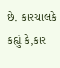છે. કારચાલકે કહ્યું કે,કાર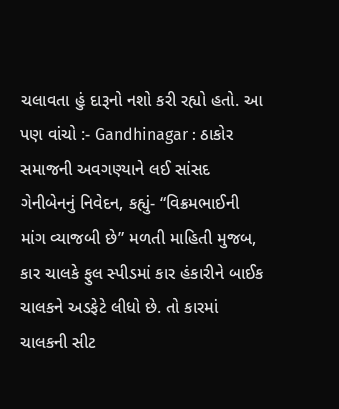ચલાવતા હું દારૂનો નશો કરી રહ્યો હતો. આ પણ વાંચો :- Gandhinagar : ઠાકોર સમાજની અવગણ્યાને લઈ સાંસદ ગેનીબેનનું નિવેદન, કહ્યું- “વિક્રમભાઈની માંગ વ્યાજબી છે” મળતી માહિતી મુજબ, કાર ચાલકે ફુલ સ્પીડમાં કાર હંકારીને બાઈક ચાલકને અડફેટે લીધો છે. તો કારમાં ચાલકની સીટ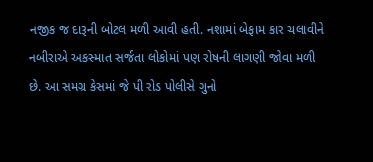નજીક જ દારૂની બોટલ મળી આવી હતી. નશામાં બેફામ કાર ચલાવીને નબીરાએ અકસ્માત સર્જતા લોકોમાં પણ રોષની લાગણી જોવા મળી છે. આ સમગ્ર કેસમાં જે પી રોડ પોલીસે ગુનો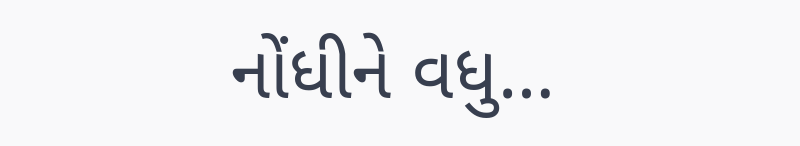નોંધીને વધુ…